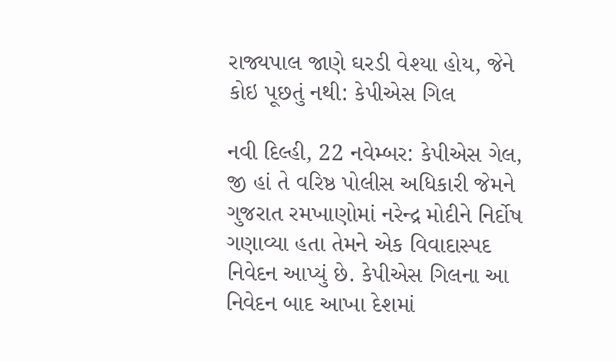રાજ્યપાલ જાણે ઘરડી વેશ્યા હોય, જેને કોઇ પૂછતું નથી: કેપીએસ ગિલ

નવી દિલ્હી, 22 નવેમ્બર: કેપીએસ ગેલ, જી હાં તે વરિષ્ઠ પોલીસ અધિકારી જેમને ગુજરાત રમખાણોમાં નરેન્દ્ર મોદીને નિર્દોષ ગણાવ્યા હતા તેમને એક વિવાદાસ્પદ નિવેદન આપ્યું છે. કેપીએસ ગિલના આ નિવેદન બાદ આખા દેશમાં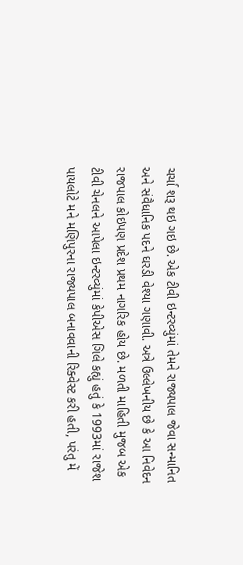ચર્ચા શરૂ થઇ ગઇ છે. એક ટીવી ઇન્ટરવ્યુંમાં તેમને રાજ્યપાલ જેવા સન્માનિત અને સંવૈધાનિક પદને ઘરડી વેશ્યા ગણાવી. અત્રે ઉલ્લેખનીય છે કે આ નિવેદન રાજપાલ કોઇપણ પ્રદેશ પ્રથમ નાગરિક હોય છે. મળતી માહિતી મુજબ એક ટીવી ચેનલને આપેલા ઇન્ટરવ્યુંમાં કેપીએસ ગિલે કહ્યું હતું કે 1993માં રાજેશ પાયલોટે મને મણિપુરના રાજ્યપાલ બનાવવાની રિક્વેસ્ટ કરી હતી, પરંતુ મેં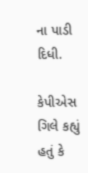ના પાડી દિધી.

કેપીએસ ગિલે કહ્યું હતું કે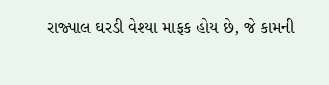રાજ્પાલ ઘરડી વેશ્યા માફક હોય છે, જે કામની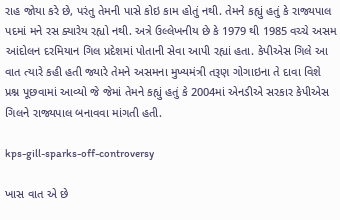રાહ જોયા કરે છે, પરંતુ તેમની પાસે કોઇ કામ હોતું નથી. તેમને કહ્યું હતું કે રાજ્યપાલ પદમાં મને રસ ક્યારેય રહ્યો નથી. અત્રે ઉલ્લેખનીય છે કે 1979 થી 1985 વચ્ચે અસમ આંદોલન દરમિયાન ગિલ પ્રદેશમાં પોતાની સેવા આપી રહ્યાં હતા. કેપીએસ ગિલે આ વાત ત્યારે કહી હતી જ્યારે તેમને અસમના મુખ્યમંત્રી તરૂણ ગોગાઇના તે દાવા વિશે પ્રશ્ન પૂછવામાં આવ્યો જે જેમાં તેમને કહ્યું હતું કે 2004માં એનડીએ સરકાર કેપીએસ ગિલને રાજ્યપાલ બનાવવા માંગતી હતી.

kps-gill-sparks-off-controversy

ખાસ વાત એ છે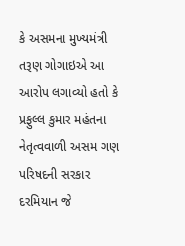કે અસમના મુખ્યમંત્રી તરૂણ ગોગાઇએ આ આરોપ લગાવ્યો હતો કે પ્રફુલ્લ કુમાર મહંતના નેતૃત્વવાળી અસમ ગણ પરિષદની સરકાર દરમિયાન જે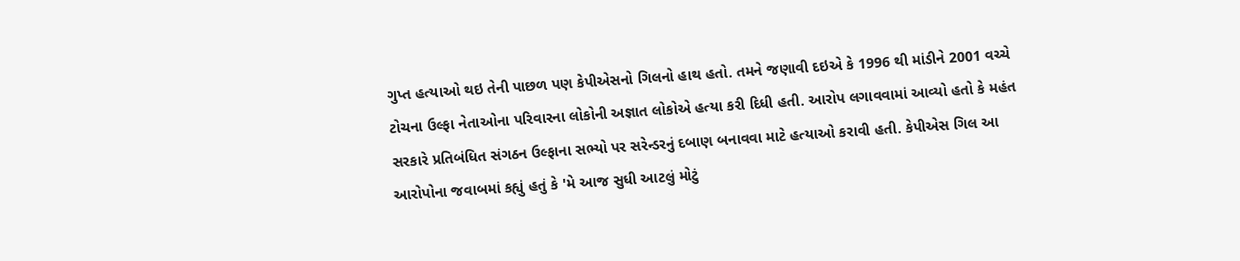ગુપ્ત હત્યાઓ થઇ તેની પાછળ પણ કેપીએસનો ગિલનો હાથ હતો. તમને જણાવી દઇએ કે 1996 થી માંડીને 2001 વચ્ચે ટોચના ઉલ્ફા નેતાઓના પરિવારના લોકોની અજ્ઞાત લોકોએ હત્યા કરી દિધી હતી. આરોપ લગાવવામાં આવ્યો હતો કે મહંત સરકારે પ્રતિબંધિત સંગઠન ઉલ્ફાના સભ્યો પર સરેન્ડરનું દબાણ બનાવવા માટે હત્યાઓ કરાવી હતી. કેપીએસ ગિલ આ આરોપોના જવાબમાં કહ્યું હતું કે 'મે આજ સુધી આટલું મોટું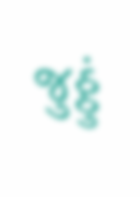જુઠ્ઠું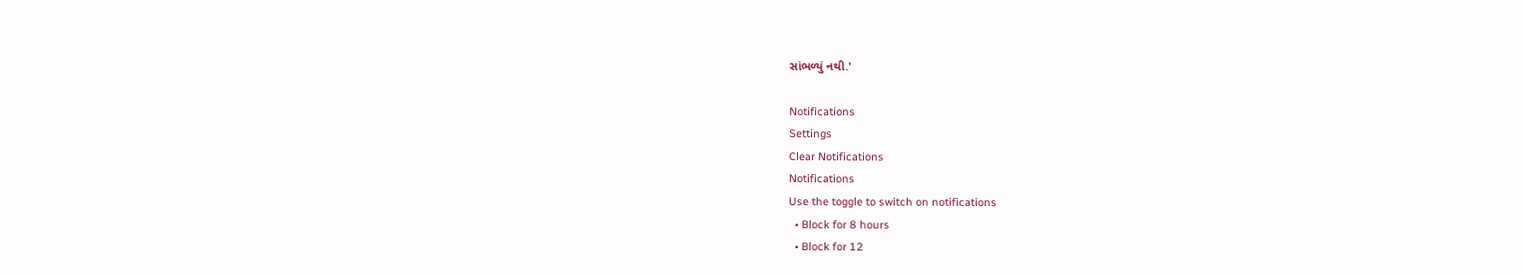સાંભળ્યું નથી.'

Notifications
Settings
Clear Notifications
Notifications
Use the toggle to switch on notifications
  • Block for 8 hours
  • Block for 12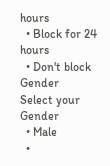hours
  • Block for 24 hours
  • Don't block
Gender
Select your Gender
  • Male
  •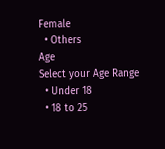Female
  • Others
Age
Select your Age Range
  • Under 18
  • 18 to 25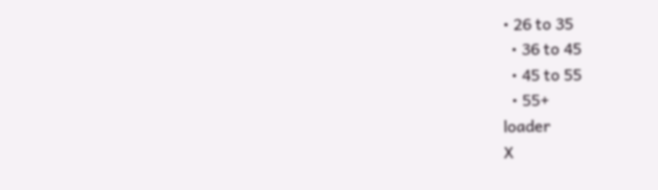• 26 to 35
  • 36 to 45
  • 45 to 55
  • 55+
loader
X